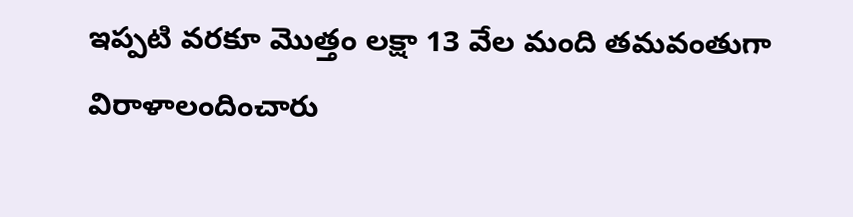ఇప్పటి వరకూ మొత్తం లక్షా 13 వేల మంది తమవంతుగా విరాళాలందించారు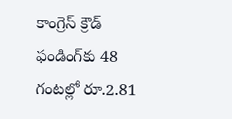కాంగ్రెస్‌ క్రౌడ్‌ ఫండింగ్‌కు 48 గంటల్లో రూ.2.81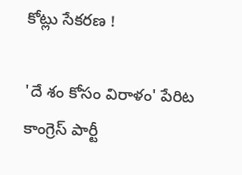కోట్లు సేకరణ !

'దే శం కోసం విరాళం' పేరిట కాంగ్రెస్‌ పార్టీ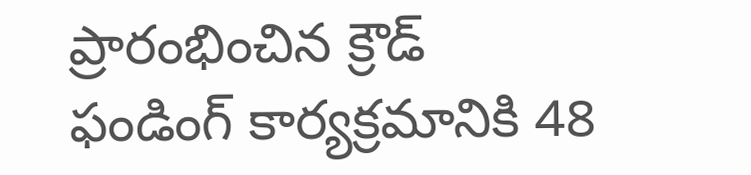ప్రారంభించిన క్రౌడ్‌ ఫండింగ్‌ కార్యక్రమానికి 48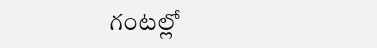గంటల్లో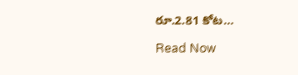రూ.2.81 కోట…

Read Now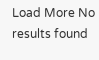Load More No results found